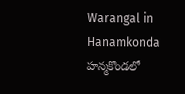Warangal in Hanamkonda
హన్మకొండలో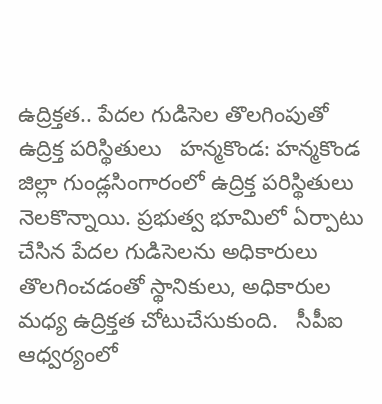ఉద్రిక్తత.. పేదల గుడిసెల తొలగింపుతో ఉద్రిక్త పరిస్థితులు   హన్మకొండ: హన్మకొండ జిల్లా గుండ్లసింగారంలో ఉద్రిక్త పరిస్థితులు నెలకొన్నాయి. ప్రభుత్వ భూమిలో ఏర్పాటు చేసిన పేదల గుడిసెలను అధికారులు తొలగించడంతో స్థానికులు, అధికారుల మధ్య ఉద్రిక్తత చోటుచేసుకుంది.   సీపీఐ ఆధ్వర్యంలో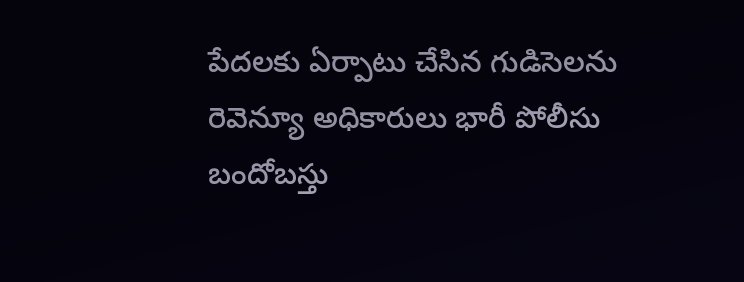పేదలకు ఏర్పాటు చేసిన గుడిసెలను రెవెన్యూ అధికారులు భారీ పోలీసు బందోబస్తు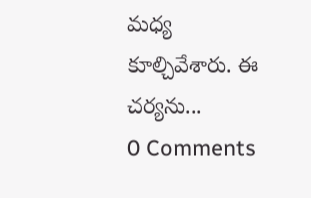మధ్య కూల్చివేశారు. ఈ చర్యను...
0 Comments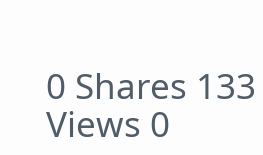0 Shares 133 Views 0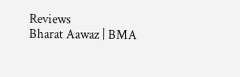Reviews
Bharat Aawaz | BMA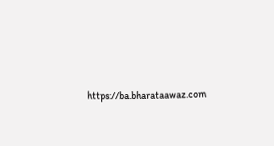https://ba.bharataawaz.com